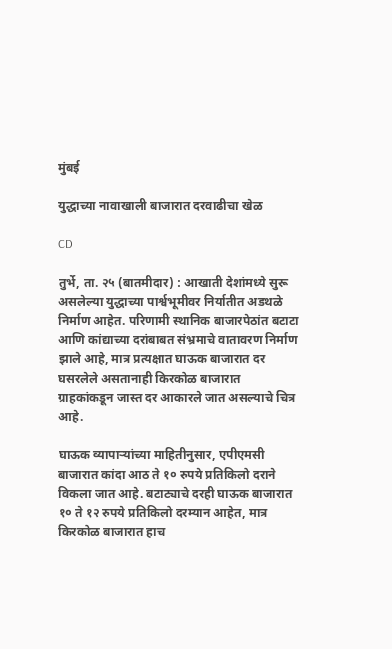मुंबई

युद्धाच्या नावाखाली बाजारात दरवाढीचा खेळ

CD

तुर्भे, ता. २५ (बातमीदार) : आखाती देशांमध्ये सुरू असलेल्या युद्धाच्या पार्श्वभूमीवर निर्यातीत अडथळे निर्माण आहेत. परिणामी स्थानिक बाजारपेठांत बटाटा आणि कांद्याच्या दरांबाबत संभ्रमाचे वातावरण निर्माण झाले आहे, मात्र प्रत्यक्षात घाऊक बाजारात दर घसरलेले असतानाही किरकोळ बाजारात ग्राहकांकडून जास्त दर आकारले जात असल्याचे चित्र आहे.

घाऊक व्यापाऱ्यांच्या माहितीनुसार, एपीएमसी बाजारात कांदा आठ ते १० रुपये प्रतिकिलो दराने विकला जात आहे. बटाट्याचे दरही घाऊक बाजारात १० ते १२ रुपये प्रतिकिलो दरम्यान आहेत, मात्र किरकोळ बाजारात हाच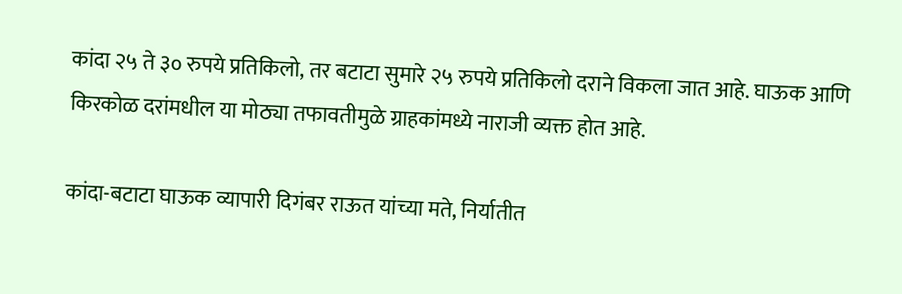कांदा २५ ते ३० रुपये प्रतिकिलो, तर बटाटा सुमारे २५ रुपये प्रतिकिलो दराने विकला जात आहे. घाऊक आणि किरकोळ दरांमधील या मोठ्या तफावतीमुळे ग्राहकांमध्ये नाराजी व्यक्त होत आहे.

कांदा-बटाटा घाऊक व्यापारी दिगंबर राऊत यांच्या मते, निर्यातीत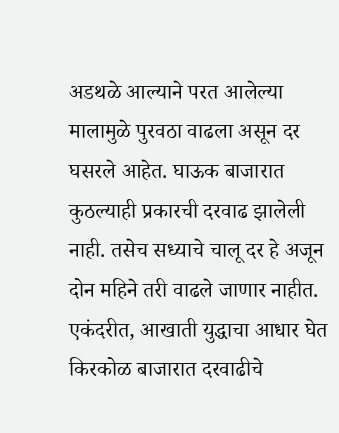अडथळे आल्याने परत आलेल्या मालामुळे पुरवठा वाढला असून दर घसरले आहेत. घाऊक बाजारात कुठल्याही प्रकारची दरवाढ झालेली नाही. तसेच सध्याचे चालू दर हे अजून दोन महिने तरी वाढले जाणार नाहीत. एकंदरीत, आखाती युद्धाचा आधार घेत किरकोळ बाजारात दरवाढीचे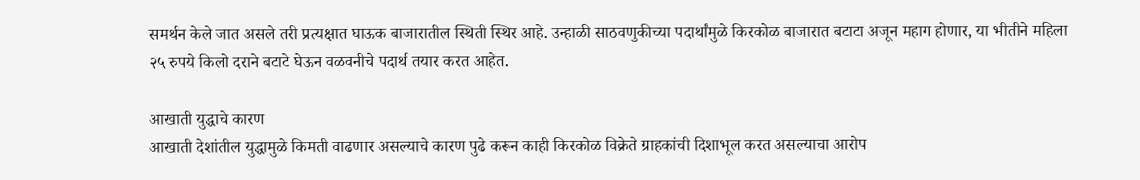समर्थन केले जात असले तरी प्रत्यक्षात घाऊक बाजारातील स्थिती स्थिर आहे. उन्हाळी साठवणुकीच्या पदार्थांमुळे किरकोळ बाजारात बटाटा अजून महाग होणार, या भीतीने महिला २५ रुपये किलो दराने बटाटे घेऊन वळवनीचे पदार्थ तयार करत आहेत.

आखाती युद्धाचे कारण
आखाती देशांतील युद्धामुळे किमती वाढणार असल्याचे कारण पुढे करून काही किरकोळ विक्रेते ग्राहकांची दिशाभूल करत असल्याचा आरोप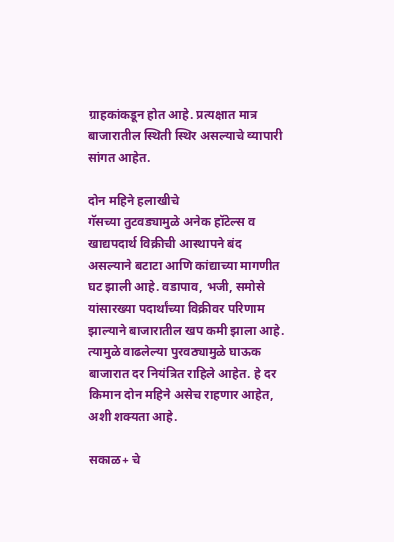ग्राहकांकडून होत आहे. प्रत्यक्षात मात्र बाजारातील स्थिती स्थिर असल्याचे व्यापारी सांगत आहेत.

दोन महिने हलाखीचे
गॅसच्या तुटवड्यामुळे अनेक हॉटेल्स व खाद्यपदार्थ विक्रीची आस्थापने बंद असल्याने बटाटा आणि कांद्याच्या मागणीत घट झाली आहे. वडापाव, भजी, समोसे यांसारख्या पदार्थांच्या विक्रीवर परिणाम झाल्याने बाजारातील खप कमी झाला आहे. त्यामुळे वाढलेल्या पुरवठ्यामुळे घाऊक बाजारात दर नियंत्रित राहिले आहेत. हे दर किमान दोन महिने असेच राहणार आहेत, अशी शक्यता आहे.

सकाळ+ चे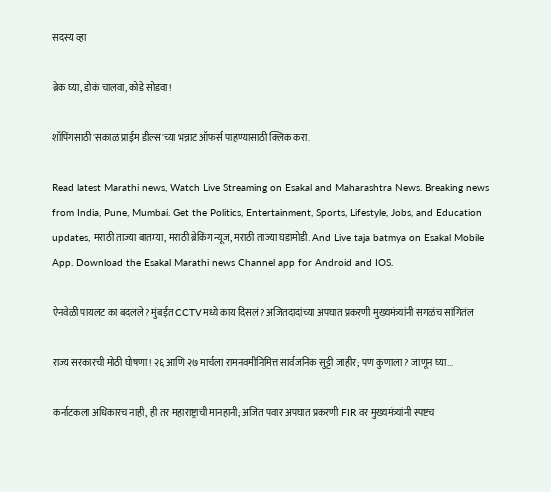सदस्य व्हा

ब्रेक घ्या, डोकं चालवा, कोडे सोडवा!

शॉपिंगसाठी 'सकाळ प्राईम डील्स'च्या भन्नाट ऑफर्स पाहण्यासाठी क्लिक करा.

Read latest Marathi news, Watch Live Streaming on Esakal and Maharashtra News. Breaking news from India, Pune, Mumbai. Get the Politics, Entertainment, Sports, Lifestyle, Jobs, and Education updates, मराठी ताज्या बातम्या, मराठी ब्रेकिंग न्यूज, मराठी ताज्या घडामोडी. And Live taja batmya on Esakal Mobile App. Download the Esakal Marathi news Channel app for Android and IOS.

ऐनवेळी पायलट का बदलले? मुंबईत CCTVमध्ये काय दिसलं? अजितदादांच्या अपघात प्रकरणी मुख्यमंत्र्यांनी सगळंच सांगितंल

राज्य सरकारची मोठी घोषणा! २६ आणि २७ मार्चला रामनवमीनिमित्त सार्वजनिक सुट्टी जाहीर; पण कुणाला? जाणून घ्या...

कर्नाटकला अधिकारच नाही, ही तर महाराष्ट्राची मानहानी; अजित पवार अपघात प्रकरणी FIR वर मुख्यमंत्र्यांनी स्पष्टच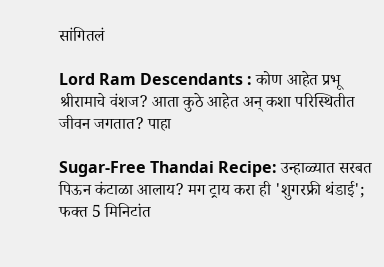सांगितलं

Lord Ram Descendants : कोण आहेत प्रभू श्रीरामाचे वंशज? आता कुठे आहेत अन् कशा परिस्थितीत जीवन जगतात? पाहा

Sugar-Free Thandai Recipe: उन्हाळ्यात सरबत पिऊन कंटाळा आलाय? मग ट्राय करा ही 'शुगरफ्री थंडाई'; फक्त 5 मिनिटांत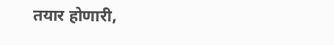तयार होणारी,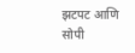झटपट आणि सोपी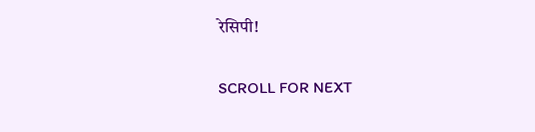रेसिपी!

SCROLL FOR NEXT